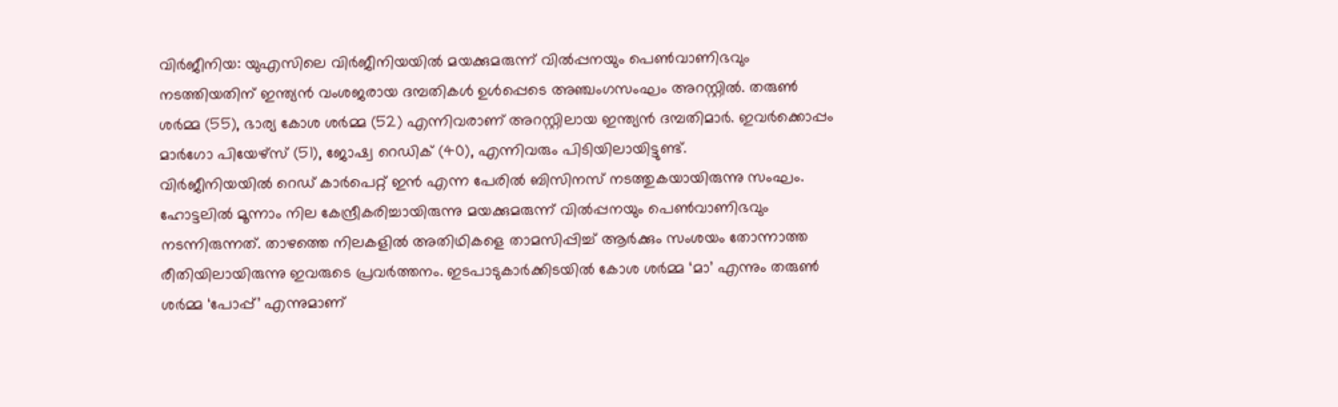വിർജീനിയ: യുഎസിലെ വിർജീനിയയിൽ മയക്കുമരുന്ന് വിൽപ്പനയും പെൺവാണിഭവും നടത്തിയതിന് ഇന്ത്യൻ വംശജരായ ദമ്പതികൾ ഉൾപ്പെടെ അഞ്ചംഗസംഘം അറസ്റ്റിൽ. തരുൺ ശർമ്മ (55), ഭാര്യ കോശ ശർമ്മ (52) എന്നിവരാണ് അറസ്റ്റിലായ ഇന്ത്യൻ ദമ്പതിമാർ. ഇവർക്കൊപ്പം മാർഗോ പിയേഴ്സ് (51), ജോഷ്വ റെഡിക് (40), എന്നിവരും പിടിയിലായിട്ടുണ്ട്.
വിർജീനിയയിൽ റെഡ് കാർപെറ്റ് ഇൻ എന്ന പേരിൽ ബിസിനസ് നടത്തുകയായിരുന്നു സംഘം. ഹോട്ടലിൽ മൂന്നാം നില കേന്ദ്രീകരിച്ചായിരുന്നു മയക്കുമരുന്ന് വിൽപ്പനയും പെൺവാണിഭവും നടന്നിരുന്നത്. താഴത്തെ നിലകളിൽ അതിഥികളെ താമസിപ്പിച്ച് ആർക്കും സംശയം തോന്നാത്ത രീതിയിലായിരുന്നു ഇവരുടെ പ്രവർത്തനം. ഇടപാടുകാർക്കിടയിൽ കോശ ശർമ്മ ‘മാ’ എന്നും തരുൺ ശർമ്മ ‘പോപ്പ്’ എന്നുമാണ്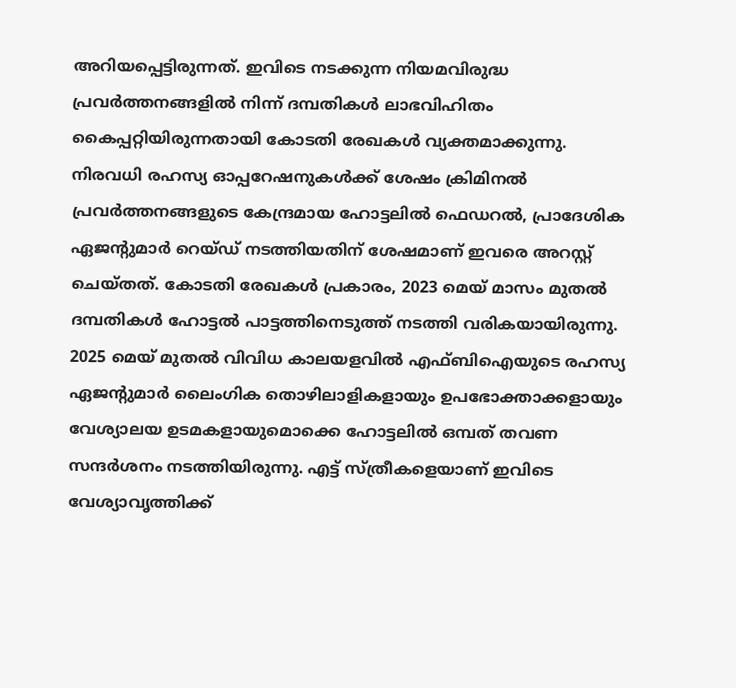അറിയപ്പെട്ടിരുന്നത്. ഇവിടെ നടക്കുന്ന നിയമവിരുദ്ധ പ്രവർത്തനങ്ങളിൽ നിന്ന് ദമ്പതികൾ ലാഭവിഹിതം കൈപ്പറ്റിയിരുന്നതായി കോടതി രേഖകൾ വ്യക്തമാക്കുന്നു.
നിരവധി രഹസ്യ ഓപ്പറേഷനുകൾക്ക് ശേഷം ക്രിമിനൽ പ്രവർത്തനങ്ങളുടെ കേന്ദ്രമായ ഹോട്ടലിൽ ഫെഡറൽ, പ്രാദേശിക ഏജന്റുമാർ റെയ്ഡ് നടത്തിയതിന് ശേഷമാണ് ഇവരെ അറസ്റ്റ് ചെയ്തത്. കോടതി രേഖകൾ പ്രകാരം, 2023 മെയ് മാസം മുതൽ ദമ്പതികൾ ഹോട്ടൽ പാട്ടത്തിനെടുത്ത് നടത്തി വരികയായിരുന്നു. 2025 മെയ് മുതൽ വിവിധ കാലയളവിൽ എഫ്ബിഐയുടെ രഹസ്യ ഏജന്റുമാർ ലൈംഗിക തൊഴിലാളികളായും ഉപഭോക്താക്കളായും വേശ്യാലയ ഉടമകളായുമൊക്കെ ഹോട്ടലിൽ ഒമ്പത് തവണ സന്ദർശനം നടത്തിയിരുന്നു. എട്ട് സ്ത്രീകളെയാണ് ഇവിടെ വേശ്യാവൃത്തിക്ക്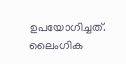ഉപയോഗിച്ചത്. ലൈംഗിക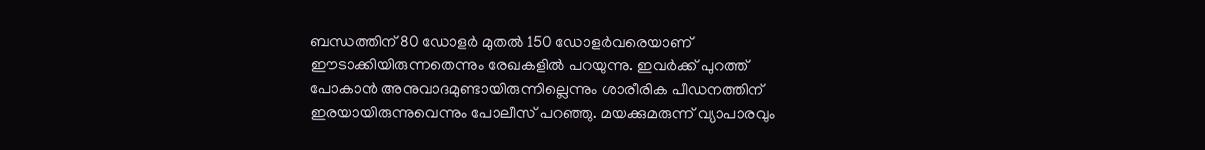ബന്ധത്തിന് 80 ഡോളർ മുതൽ 150 ഡോളർവരെയാണ് ഈടാക്കിയിരുന്നതെന്നും രേഖകളിൽ പറയുന്നു. ഇവർക്ക് പുറത്ത് പോകാൻ അനുവാദമുണ്ടായിരുന്നില്ലെന്നും ശാരീരിക പീഡനത്തിന് ഇരയായിരുന്നുവെന്നും പോലീസ് പറഞ്ഞു. മയക്കുമരുന്ന് വ്യാപാരവും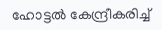ഹോട്ടൽ കേന്ദ്രീകരിച്ച്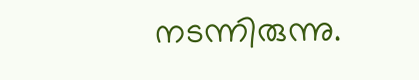നടന്നിരുന്നു.